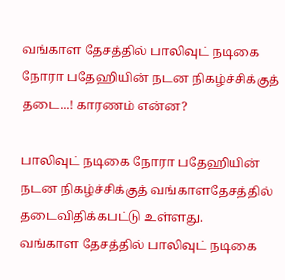வங்காள தேசத்தில் பாலிவுட் நடிகை நோரா பதேஹியின் நடன நிகழ்ச்சிக்குத் தடை...! காரணம் என்ன?

பாலிவுட் நடிகை நோரா பதேஹியின் நடன நிகழ்ச்சிக்குத் வங்காளதேசத்தில் தடைவிதிக்கபட்டு உள்ளது.
வங்காள தேசத்தில் பாலிவுட் நடிகை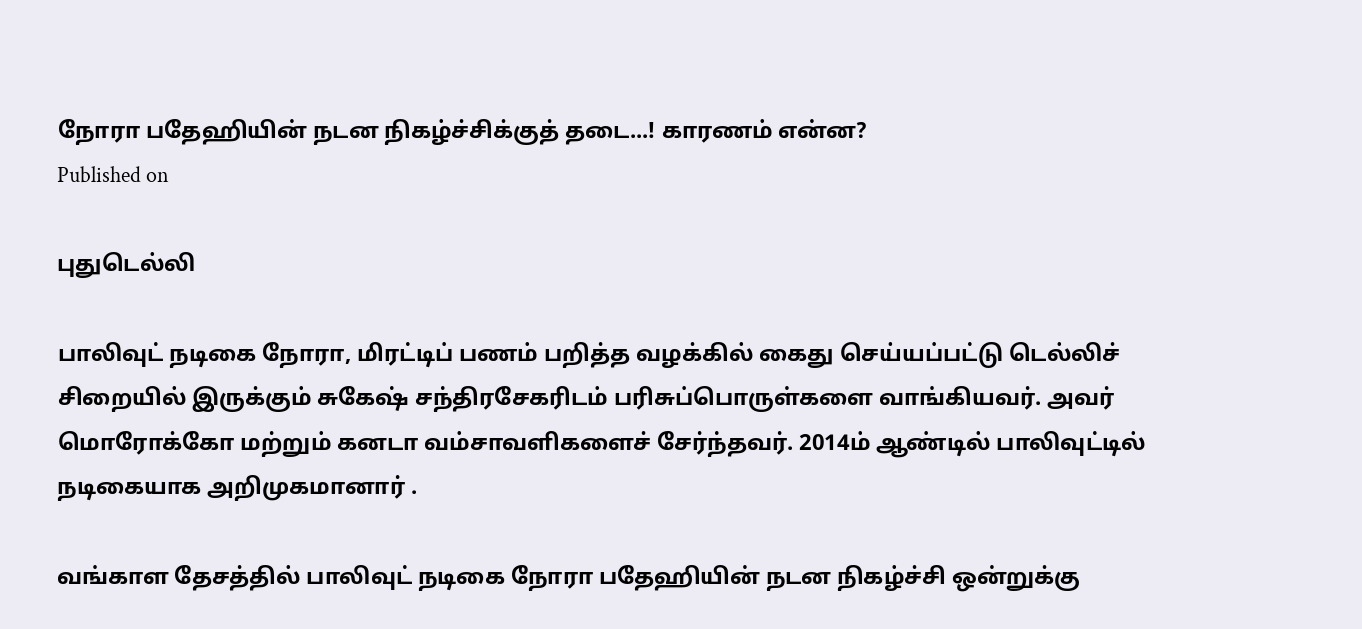நோரா பதேஹியின் நடன நிகழ்ச்சிக்குத் தடை...! காரணம் என்ன?
Published on

புதுடெல்லி

பாலிவுட் நடிகை நோரா, மிரட்டிப் பணம் பறித்த வழக்கில் கைது செய்யப்பட்டு டெல்லிச் சிறையில் இருக்கும் சுகேஷ் சந்திரசேகரிடம் பரிசுப்பொருள்களை வாங்கியவர். அவர் மொரோக்கோ மற்றும் கனடா வம்சாவளிகளைச் சேர்ந்தவர். 2014ம் ஆண்டில் பாலிவுட்டில் நடிகையாக அறிமுகமானார் .

வங்காள தேசத்தில் பாலிவுட் நடிகை நோரா பதேஹியின் நடன நிகழ்ச்சி ஒன்றுக்கு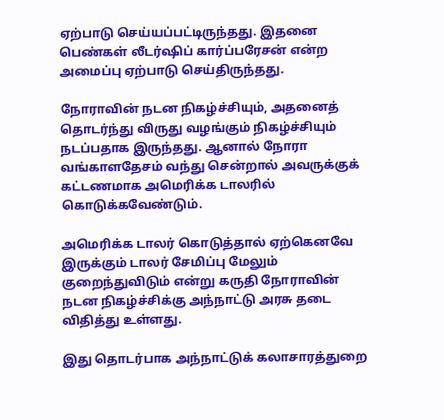ஏற்பாடு செய்யப்பட்டிருந்தது. இதனை பெண்கள் லீடர்ஷிப் கார்ப்பரேசன் என்ற அமைப்பு ஏற்பாடு செய்திருந்தது.

நோராவின் நடன நிகழ்ச்சியும், அதனைத் தொடர்ந்து விருது வழங்கும் நிகழ்ச்சியும் நடப்பதாக இருந்தது. ஆனால் நோரா வங்காளதேசம் வந்து சென்றால் அவருக்குக் கட்டணமாக அமெரிக்க டாலரில் கொடுக்கவேண்டும்.

அமெரிக்க டாலர் கொடுத்தால் ஏற்கெனவே இருக்கும் டாலர் சேமிப்பு மேலும் குறைந்துவிடும் என்று கருதி நோராவின் நடன நிகழ்ச்சிக்கு அந்நாட்டு அரசு தடை விதித்து உள்ளது.

இது தொடர்பாக அந்நாட்டுக் கலாசாரத்துறை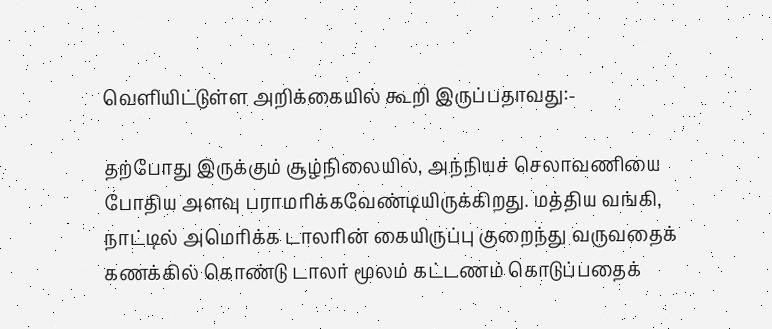வெளியிட்டுள்ள அறிக்கையில் கூறி இருப்பதாவது:-

தற்போது இருக்கும் சூழ்நிலையில், அந்நியச் செலாவணியை போதிய அளவு பராமரிக்கவேண்டியிருக்கிறது. மத்திய வங்கி, நாட்டில் அமெரிக்க டாலரின் கையிருப்பு குறைந்து வருவதைக் கணக்கில் கொண்டு டாலர் மூலம் கட்டணம் கொடுப்பதைக்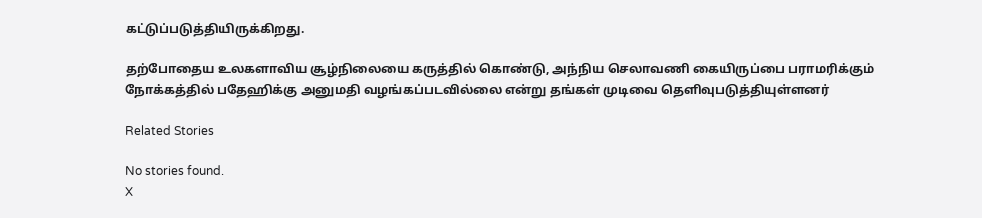கட்டுப்படுத்தியிருக்கிறது.

தற்போதைய உலகளாவிய சூழ்நிலையை கருத்தில் கொண்டு, அந்நிய செலாவணி கையிருப்பை பராமரிக்கும் நோக்கத்தில் பதேஹிக்கு அனுமதி வழங்கப்படவில்லை என்று தங்கள் முடிவை தெளிவுபடுத்தியுள்ளனர்

Related Stories

No stories found.
X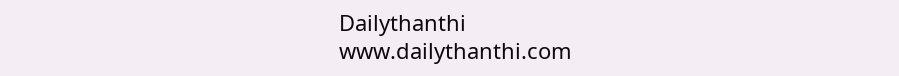Dailythanthi
www.dailythanthi.com